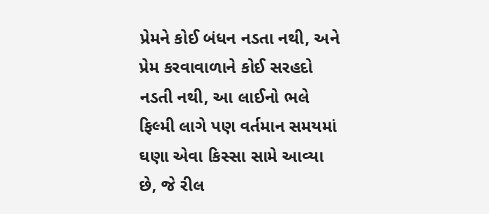પ્રેમને કોઈ બંધન નડતા નથી, અને પ્રેમ કરવાવાળાને કોઈ સરહદો નડતી નથી, આ લાઈનો ભલે ફિલ્મી લાગે પણ વર્તમાન સમયમાં ઘણા એવા કિસ્સા સામે આવ્યા છે, જે રીલ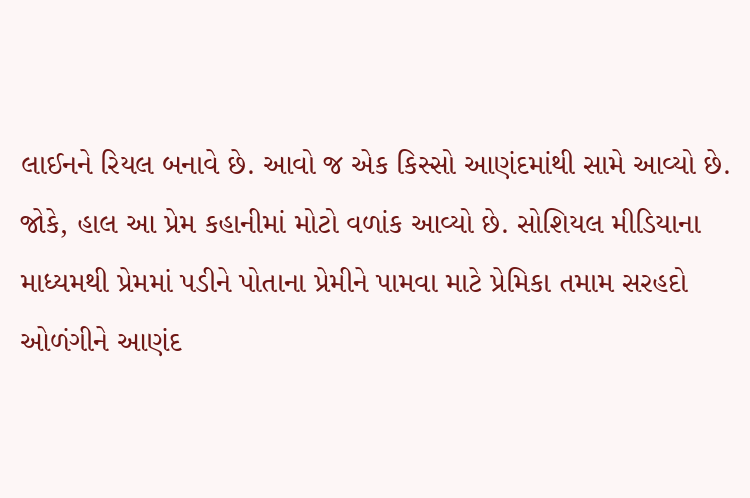લાઈનને રિયલ બનાવે છે. આવો જ એક કિસ્સો આણંદમાંથી સામે આવ્યો છે. જોકે, હાલ આ પ્રેમ કહાનીમાં મોટો વળાંક આવ્યો છે. સોશિયલ મીડિયાના માધ્યમથી પ્રેમમાં પડીને પોતાના પ્રેમીને પામવા માટે પ્રેમિકા તમામ સરહદો ઓળંગીને આણંદ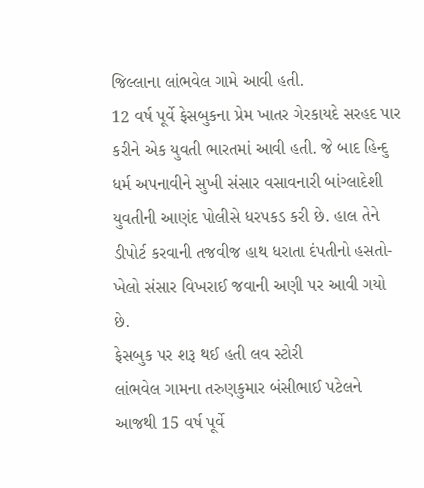જિલ્લાના લાંભવેલ ગામે આવી હતી.
12 વર્ષ પૂર્વે ફેસબુકના પ્રેમ ખાતર ગેરકાયદે સરહદ પાર કરીને એક યુવતી ભારતમાં આવી હતી. જે બાદ હિન્દુ ધર્મ અપનાવીને સુખી સંસાર વસાવનારી બાંગ્લાદેશી યુવતીની આણંદ પોલીસે ધરપકડ કરી છે. હાલ તેને ડીપોર્ટ કરવાની તજવીજ હાથ ધરાતા દંપતીનો હસતો-ખેલો સંસાર વિખરાઈ જવાની અણી પર આવી ગયો છે.
ફેસબુક પર શરૂ થઈ હતી લવ સ્ટોરી
લાંભવેલ ગામના તરુણકુમાર બંસીભાઈ પટેલને આજથી 15 વર્ષ પૂર્વે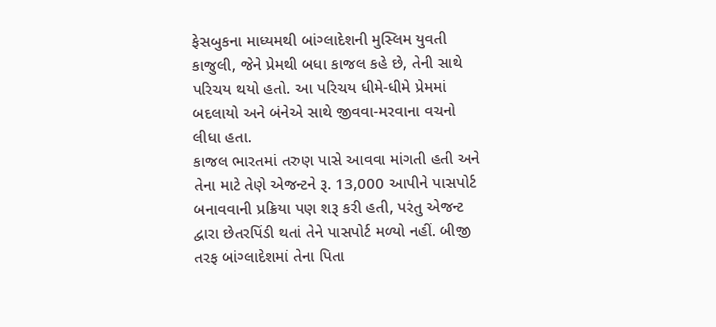ફેસબુકના માધ્યમથી બાંગ્લાદેશની મુસ્લિમ યુવતી કાજુલી, જેને પ્રેમથી બધા કાજલ કહે છે, તેની સાથે પરિચય થયો હતો. આ પરિચય ધીમે-ધીમે પ્રેમમાં બદલાયો અને બંનેએ સાથે જીવવા-મરવાના વચનો લીધા હતા.
કાજલ ભારતમાં તરુણ પાસે આવવા માંગતી હતી અને તેના માટે તેણે એજન્ટને રૂ. 13,000 આપીને પાસપોર્ટ બનાવવાની પ્રક્રિયા પણ શરૂ કરી હતી, પરંતુ એજન્ટ દ્વારા છેતરપિંડી થતાં તેને પાસપોર્ટ મળ્યો નહીં. બીજી તરફ બાંગ્લાદેશમાં તેના પિતા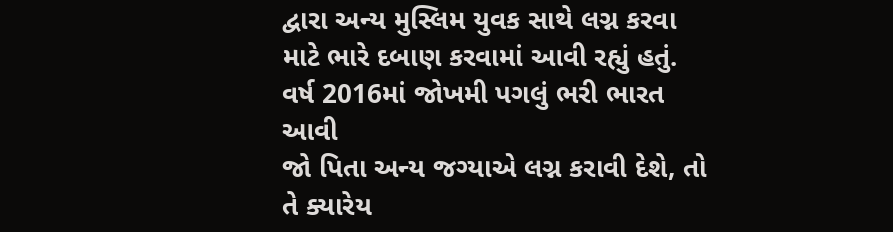દ્વારા અન્ય મુસ્લિમ યુવક સાથે લગ્ન કરવા માટે ભારે દબાણ કરવામાં આવી રહ્યું હતું.
વર્ષ 2016માં જોખમી પગલું ભરી ભારત આવી
જો પિતા અન્ય જગ્યાએ લગ્ન કરાવી દેશે, તો તે ક્યારેય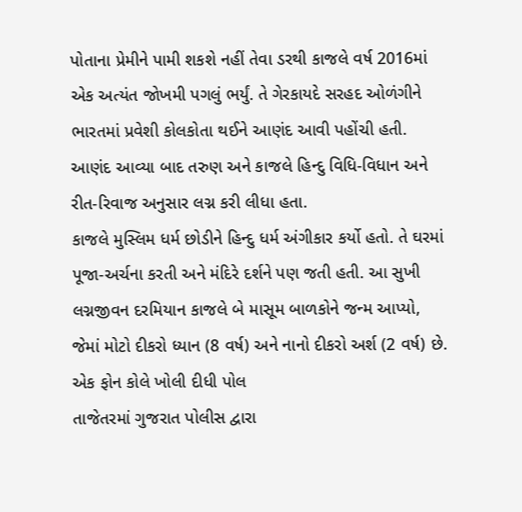પોતાના પ્રેમીને પામી શકશે નહીં તેવા ડરથી કાજલે વર્ષ 2016માં એક અત્યંત જોખમી પગલું ભર્યું. તે ગેરકાયદે સરહદ ઓળંગીને ભારતમાં પ્રવેશી કોલકોતા થઈને આણંદ આવી પહોંચી હતી. આણંદ આવ્યા બાદ તરુણ અને કાજલે હિન્દુ વિધિ-વિધાન અને રીત-રિવાજ અનુસાર લગ્ન કરી લીધા હતા.
કાજલે મુસ્લિમ ધર્મ છોડીને હિન્દુ ધર્મ અંગીકાર કર્યો હતો. તે ઘરમાં પૂજા-અર્ચના કરતી અને મંદિરે દર્શને પણ જતી હતી. આ સુખી લગ્નજીવન દરમિયાન કાજલે બે માસૂમ બાળકોને જન્મ આપ્યો, જેમાં મોટો દીકરો ધ્યાન (8 વર્ષ) અને નાનો દીકરો અર્શ (2 વર્ષ) છે.
એક ફોન કોલે ખોલી દીધી પોલ
તાજેતરમાં ગુજરાત પોલીસ દ્વારા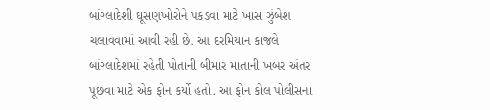બાંગ્લાદેશી ઘૂસણખોરોને પકડવા માટે ખાસ ઝુંબેશ ચલાવવામાં આવી રહી છે. આ દરમિયાન કાજલે બાંગ્લાદેશમાં રહેતી પોતાની બીમાર માતાની ખબર અંતર પૂછવા માટે એક ફોન કર્યો હતો. આ ફોન કોલ પોલીસના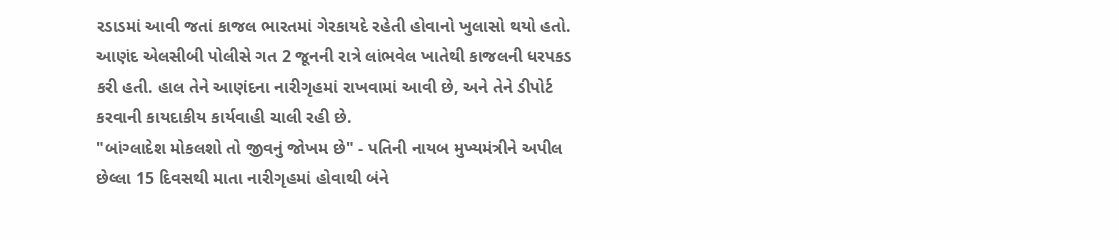રડાડમાં આવી જતાં કાજલ ભારતમાં ગેરકાયદે રહેતી હોવાનો ખુલાસો થયો હતો. આણંદ એલસીબી પોલીસે ગત 2 જૂનની રાત્રે લાંભવેલ ખાતેથી કાજલની ધરપકડ કરી હતી. હાલ તેને આણંદના નારીગૃહમાં રાખવામાં આવી છે, અને તેને ડીપોર્ટ કરવાની કાયદાકીય કાર્યવાહી ચાલી રહી છે.
"બાંગ્લાદેશ મોકલશો તો જીવનું જોખમ છે" - પતિની નાયબ મુખ્યમંત્રીને અપીલ
છેલ્લા 15 દિવસથી માતા નારીગૃહમાં હોવાથી બંને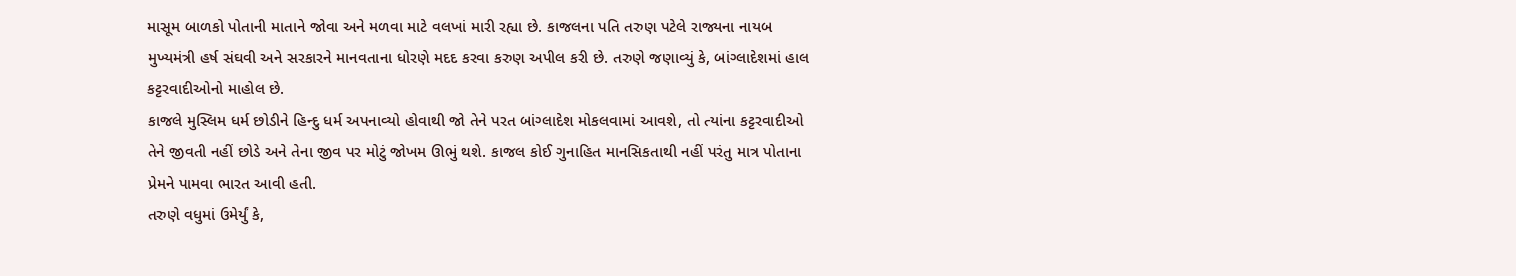માસૂમ બાળકો પોતાની માતાને જોવા અને મળવા માટે વલખાં મારી રહ્યા છે. કાજલના પતિ તરુણ પટેલે રાજ્યના નાયબ મુખ્યમંત્રી હર્ષ સંઘવી અને સરકારને માનવતાના ધોરણે મદદ કરવા કરુણ અપીલ કરી છે. તરુણે જણાવ્યું કે, બાંગ્લાદેશમાં હાલ કટ્ટરવાદીઓનો માહોલ છે.
કાજલે મુસ્લિમ ધર્મ છોડીને હિન્દુ ધર્મ અપનાવ્યો હોવાથી જો તેને પરત બાંગ્લાદેશ મોકલવામાં આવશે, તો ત્યાંના કટ્ટરવાદીઓ તેને જીવતી નહીં છોડે અને તેના જીવ પર મોટું જોખમ ઊભું થશે. કાજલ કોઈ ગુનાહિત માનસિકતાથી નહીં પરંતુ માત્ર પોતાના પ્રેમને પામવા ભારત આવી હતી.
તરુણે વધુમાં ઉમેર્યું કે,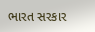ભારત સરકાર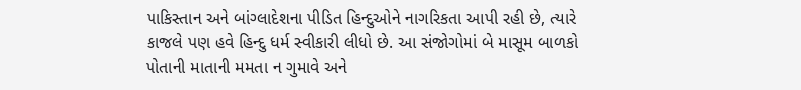પાકિસ્તાન અને બાંગ્લાદેશના પીડિત હિન્દુઓને નાગરિકતા આપી રહી છે, ત્યારે કાજલે પણ હવે હિન્દુ ધર્મ સ્વીકારી લીધો છે. આ સંજોગોમાં બે માસૂમ બાળકો પોતાની માતાની મમતા ન ગુમાવે અને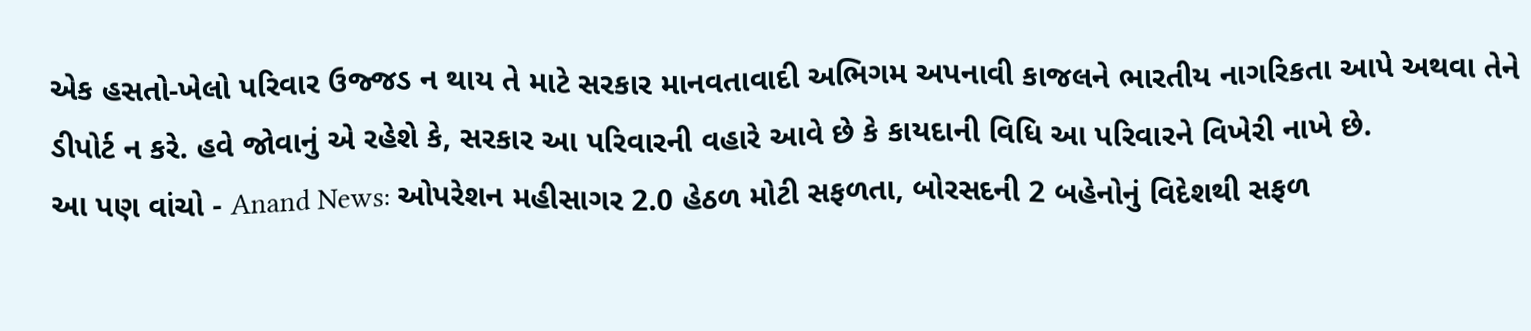એક હસતો-ખેલો પરિવાર ઉજ્જડ ન થાય તે માટે સરકાર માનવતાવાદી અભિગમ અપનાવી કાજલને ભારતીય નાગરિકતા આપે અથવા તેને ડીપોર્ટ ન કરે. હવે જોવાનું એ રહેશે કે, સરકાર આ પરિવારની વહારે આવે છે કે કાયદાની વિધિ આ પરિવારને વિખેરી નાખે છે.
આ પણ વાંચો - Anand News: ઓપરેશન મહીસાગર 2.0 હેઠળ મોટી સફળતા, બોરસદની 2 બહેનોનું વિદેશથી સફળ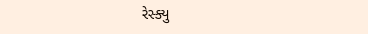રેસ્ક્યુ